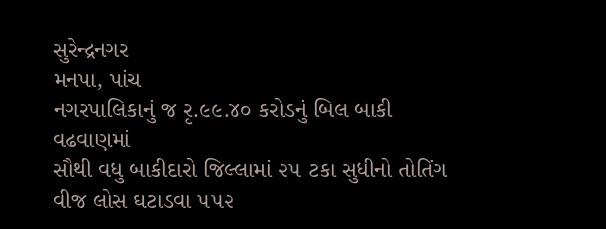સુરેન્દ્રનગર
મનપા, પાંચ
નગરપાલિકાનું જ રૃ.૯૯.૪૦ કરોડનું બિલ બાકી
વઢવાણમાં
સૌથી વધુ બાકીદારો જિલ્લામાં ૨૫ ટકા સુધીનો તોતિંગ વીજ લોસ ઘટાડવા ૫૫૨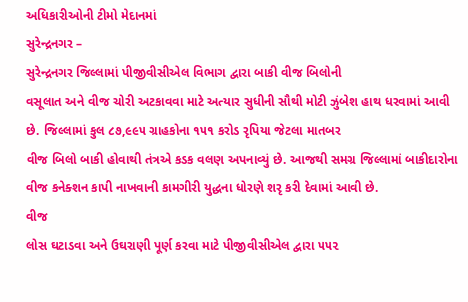અધિકારીઓની ટીમો મેદાનમાં
સુરેન્દ્રનગર –
સુરેન્દ્રનગર જિલ્લામાં પીજીવીસીએલ વિભાગ દ્વારા બાકી વીજ બિલોની
વસૂલાત અને વીજ ચોરી અટકાવવા માટે અત્યાર સુધીની સૌથી મોટી ઝુંબેશ હાથ ધરવામાં આવી
છે. જિલ્લામાં કુલ ૮૭,૯૯૫ ગ્રાહકોના ૧૫૧ કરોડ રૃપિયા જેટલા માતબર
વીજ બિલો બાકી હોવાથી તંત્રએ કડક વલણ અપનાવ્યું છે. આજથી સમગ્ર જિલ્લામાં બાકીદારોના
વીજ કનેક્શન કાપી નાખવાની કામગીરી યુદ્ધના ધોરણે શરૃ કરી દેવામાં આવી છે.
વીજ
લોસ ઘટાડવા અને ઉઘરાણી પૂર્ણ કરવા માટે પીજીવીસીએલ દ્વારા ૫૫૨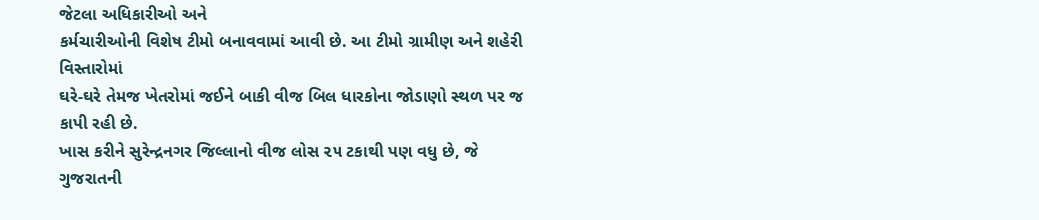જેટલા અધિકારીઓ અને
કર્મચારીઓની વિશેષ ટીમો બનાવવામાં આવી છે. આ ટીમો ગ્રામીણ અને શહેરી વિસ્તારોમાં
ઘરે-ઘરે તેમજ ખેતરોમાં જઈને બાકી વીજ બિલ ધારકોના જોડાણો સ્થળ પર જ કાપી રહી છે.
ખાસ કરીને સુરેન્દ્રનગર જિલ્લાનો વીજ લોસ ૨૫ ટકાથી પણ વધુ છે, જે ગુજરાતની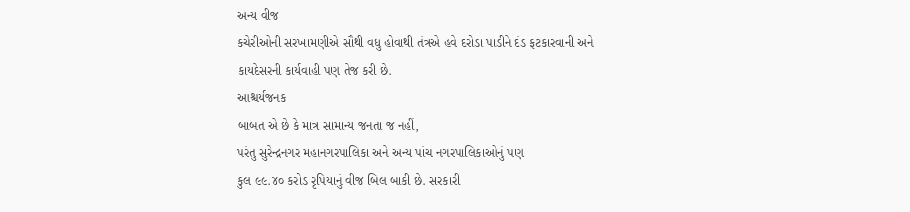અન્ય વીજ
કચેરીઓની સરખામણીએ સૌથી વધુ હોવાથી તંત્રએ હવે દરોડા પાડીને દંડ ફટકારવાની અને
કાયદેસરની કાર્યવાહી પણ તેજ કરી છે.
આશ્ચર્યજનક
બાબત એ છે કે માત્ર સામાન્ય જનતા જ નહીં,
પરંતુ સુરેન્દ્રનગર મહાનગરપાલિકા અને અન્ય પાંચ નગરપાલિકાઓનું પણ
કુલ ૯૯.૪૦ કરોડ રૃપિયાનું વીજ બિલ બાકી છે. સરકારી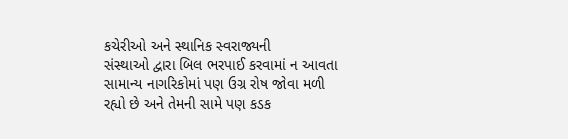કચેરીઓ અને સ્થાનિક સ્વરાજ્યની
સંસ્થાઓ દ્વારા બિલ ભરપાઈ કરવામાં ન આવતા સામાન્ય નાગરિકોમાં પણ ઉગ્ર રોષ જોવા મળી
રહ્યો છે અને તેમની સામે પણ કડક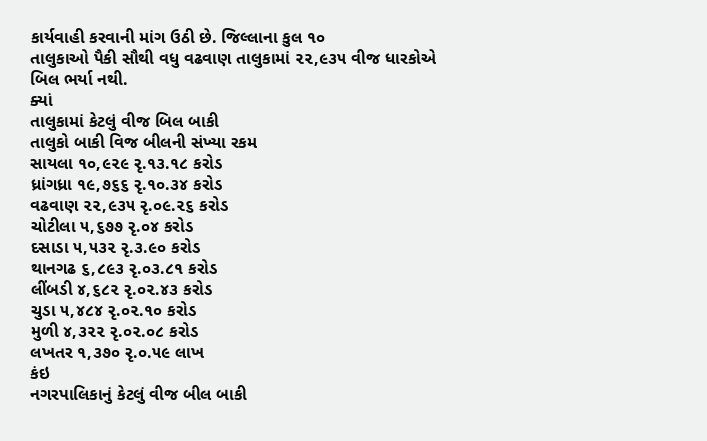કાર્યવાહી કરવાની માંગ ઉઠી છે. જિલ્લાના કુલ ૧૦
તાલુકાઓ પૈકી સૌથી વધુ વઢવાણ તાલુકામાં ૨૨,૯૩૫ વીજ ધારકોએ
બિલ ભર્યા નથી.
ક્યાં
તાલુકામાં કેટલું વીજ બિલ બાકી
તાલુકો બાકી વિજ બીલની સંખ્યા રકમ
સાયલા ૧૦,૯૨૯ રૃ.૧૩.૧૮ કરોડ
ધ્રાંગધ્રા ૧૯,૭૬૬ રૃ.૧૦.૩૪ કરોડ
વઢવાણ ૨૨,૯૩૫ રૃ.૦૯.૨૬ કરોડ
ચોટીલા ૫,૬૭૭ રૃ.૦૪ કરોડ
દસાડા ૫,૫૩૨ રૃ.૩.૯૦ કરોડ
થાનગઢ ૬,૮૯૩ રૃ.૦૩.૮૧ કરોડ
લીંબડી ૪,૬૮૨ રૃ.૦૨.૪૩ કરોડ
ચુડા ૫,૪૮૪ રૃ.૦૨.૧૦ કરોડ
મુળી ૪,૩૨૨ રૃ.૦૨.૦૮ કરોડ
લખતર ૧,૩૭૦ રૃ.૦.૫૯ લાખ
કંઇ
નગરપાલિકાનું કેટલું વીજ બીલ બાકી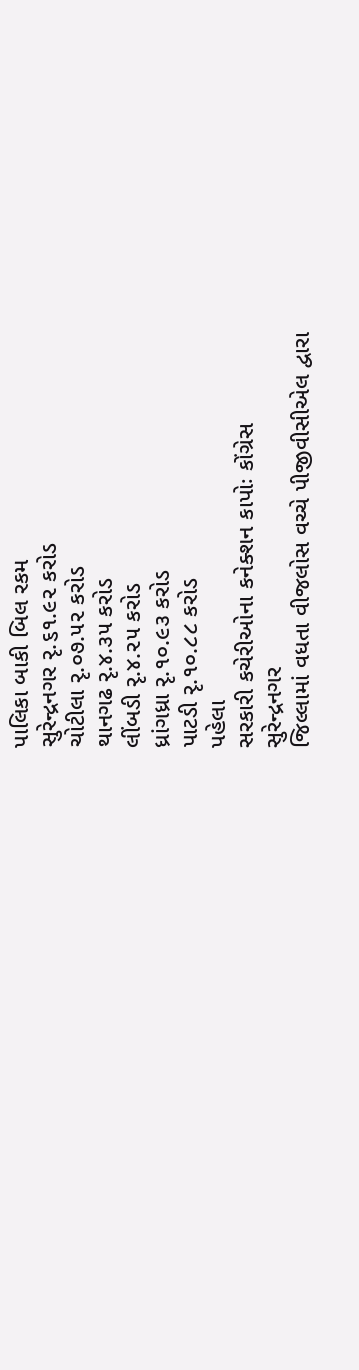પાલિકા બાકી બિલ રકમ
સુરેન્દ્રનગર રૃ.૬૧.૯૨ કરોડ
ચોટીલા રૃ.૦૭.૫૨ કરોડ
થાનગઢ રૃ.૪.૩૫ કરોડ
લીંબડી રૃ.૪.૨૫ કરોડ
ધ્રાંગધ્રા રૃ.૧૦.૯૩ કરોડ
પાટડી રૃ.૧૦.૮૮ કરોડ
પહેલા
સરકારી કચેરીઓના કનેક્શન કાપોઃ કોંગ્રેસ
સુરેન્દ્રનગર
જિલ્લામાં વધતા વીજલોસ વચ્ચે પીજીવીસીએલ દ્વારા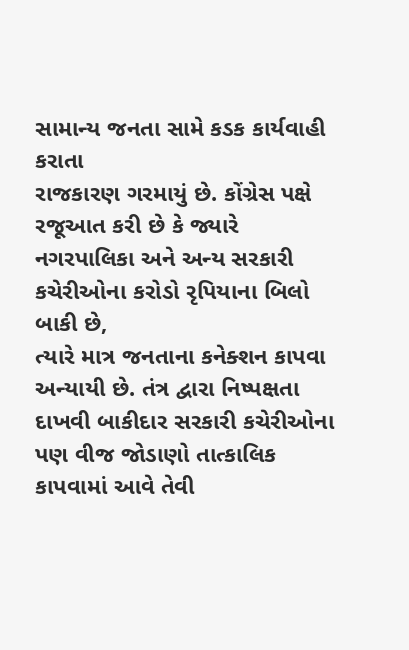સામાન્ય જનતા સામે કડક કાર્યવાહી કરાતા
રાજકારણ ગરમાયું છે. કોંગ્રેસ પક્ષે રજૂઆત કરી છે કે જ્યારે નગરપાલિકા અને અન્ય સરકારી
કચેરીઓના કરોડો રૃપિયાના બિલો બાકી છે,
ત્યારે માત્ર જનતાના કનેક્શન કાપવા અન્યાયી છે. તંત્ર દ્વારા નિષ્પક્ષતા
દાખવી બાકીદાર સરકારી કચેરીઓના પણ વીજ જોડાણો તાત્કાલિક કાપવામાં આવે તેવી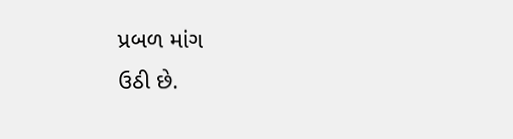પ્રબળ માંગ
ઉઠી છે.